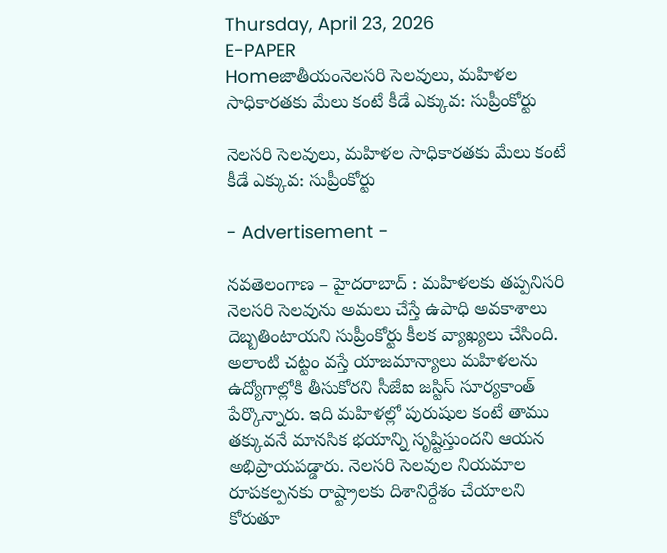Thursday, April 23, 2026
E-PAPER
Homeజాతీయంనెలసరి సెలవులు, మహిళల సాధికారతకు మేలు కంటే కీడే ఎక్కువ: సుప్రీంకోర్టు

నెలసరి సెలవులు, మహిళల సాధికారతకు మేలు కంటే కీడే ఎక్కువ: సుప్రీంకోర్టు

- Advertisement -

నవతెలంగాణ – హైదరాబాద్ : మహిళలకు తప్పనిసరి నెలసరి సెలవును అమలు చేస్తే ఉపాధి అవకాశాలు దెబ్బతింటాయని సుప్రీంకోర్టు కీలక వ్యాఖ్యలు చేసింది. అలాంటి చట్టం వస్తే యాజమాన్యాలు మహిళలను ఉద్యోగాల్లోకి తీసుకోరని సీజేఐ జస్టిస్‌ సూర్యకాంత్‌ పేర్కొన్నారు. ఇది మహిళల్లో పురుషుల కంటే తాము తక్కువనే మానసిక భయాన్ని సృష్టిస్తుందని ఆయన అభిప్రాయపడ్డారు. నెలసరి సెలవుల నియమాల రూపకల్పనకు రాష్ట్రాలకు దిశానిర్దేశం చేయాలని కోరుతూ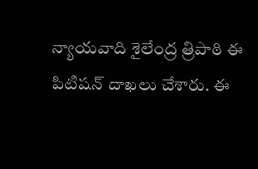న్యాయవాది శైలేంద్ర త్రిపాఠి ఈ పిటిషన్‌ దాఖలు చేశారు. ఈ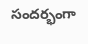సందర్భంగా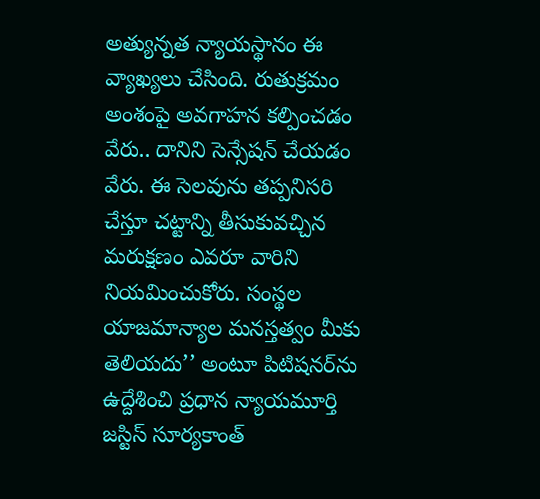అత్యున్నత న్యాయస్థానం ఈ వ్యాఖ్యలు చేసింది. రుతుక్రమం అంశంపై అవగాహన కల్పించడం వేరు.. దానిని సెన్సేషన్ చేయడం వేరు. ఈ సెలవును తప్పనిసరి చేస్తూ చట్టాన్ని తీసుకువచ్చిన మరుక్షణం ఎవరూ వారిని నియమించుకోరు. సంస్థల యాజమాన్యాల మనస్తత్వం మీకు తెలియదు’’ అంటూ పిటిషనర్‌ను ఉద్దేశించి ప్రధాన న్యాయమూర్తి జస్టిస్ సూర్యకాంత్‌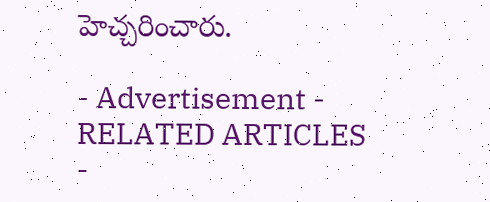హెచ్చరించారు.

- Advertisement -
RELATED ARTICLES
-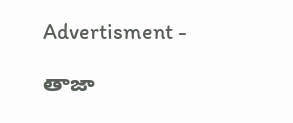Advertisment -

తాజా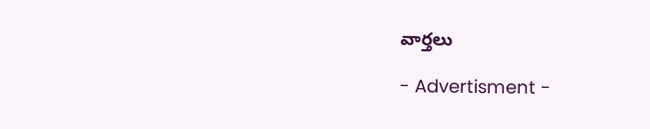వార్తలు

- Advertisment -